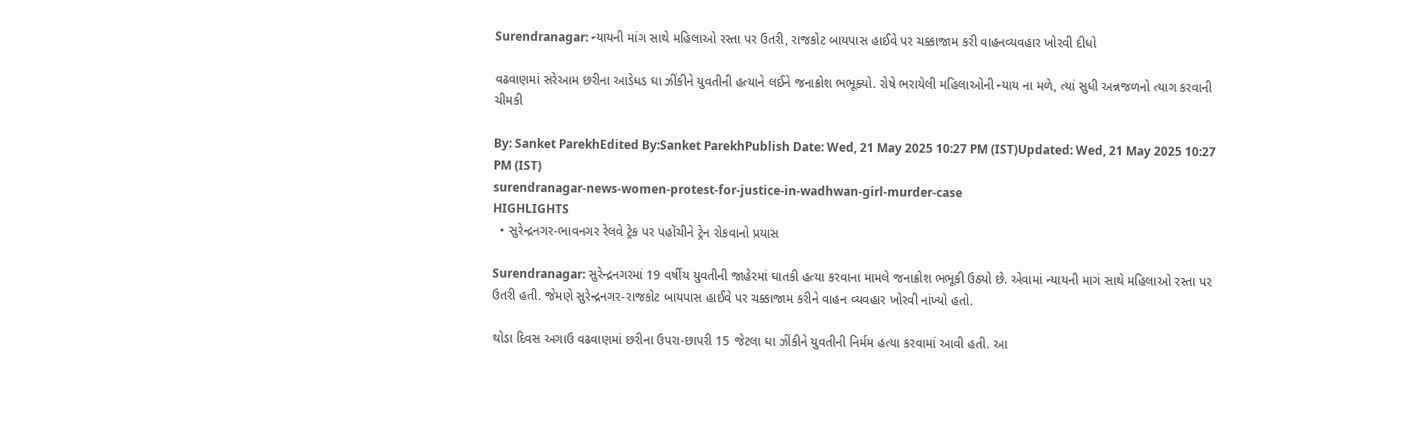Surendranagar: ન્યાયની માંગ સાથે મહિલાઓ રસ્તા પર ઉતરી, રાજકોટ બાયપાસ હાઈવે પર ચક્કાજામ કરી વાહનવ્યવહાર ખોરવી દીધો

વઢવાણમાં સરેઆમ છરીના આડેધડ ઘા ઝીંકીને યુવતીની હત્યાને લઈને જનાક્રોશ ભભૂક્યો. રોષે ભરાયેલી મહિલાઓની ન્યાય ના મળે, ત્યાં સુધી અન્નજળનો ત્યાગ કરવાની ચીમકી

By: Sanket ParekhEdited By:Sanket ParekhPublish Date: Wed, 21 May 2025 10:27 PM (IST)Updated: Wed, 21 May 2025 10:27 PM (IST)
surendranagar-news-women-protest-for-justice-in-wadhwan-girl-murder-case
HIGHLIGHTS
  • સુરેન્દ્રનગર-ભાવનગર રેલવે ટ્રેક પર પહોંચીને ટ્રેન રોકવાનો પ્રયાસ

Surendranagar: સુરેન્દ્રનગરમાં 19 વર્ષીય યુવતીની જાહેરમાં ઘાતકી હત્યા કરવાના મામલે જનાક્રોશ ભભૂકી ઉઠ્યો છે. એવામાં ન્યાયની માગં સાથે મહિલાઓ રસ્તા પર ઉતરી હતી. જેમણે સુરેન્દ્રનગર-રાજકોટ બાયપાસ હાઈવે પર ચક્કાજામ કરીને વાહન વ્યવહાર ખોરવી નાંખ્યો હતો.

થોડા દિવસ અગાઉ વઢવાણમાં છરીના ઉપરા-છાપરી 15 જેટલા ઘા ઝીંકીને યુવતીની નિર્મમ હત્યા કરવામાં આવી હતી. આ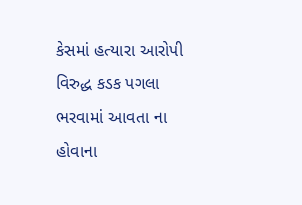કેસમાં હત્યારા આરોપી વિરુદ્ધ કડક પગલા ભરવામાં આવતા ના હોવાના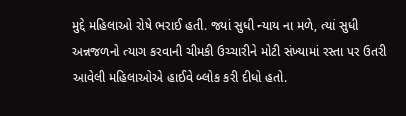મુદ્દે મહિલાઓ રોષે ભરાઈ હતી. જ્યાં સુધી ન્યાય ના મળે, ત્યાં સુધી અન્નજળનો ત્યાગ કરવાની ચીમકી ઉચ્ચારીને મોટી સંખ્યામાં રસ્તા પર ઉતરી આવેલી મહિલાઓએ હાઈવે બ્લોક કરી દીધો હતો.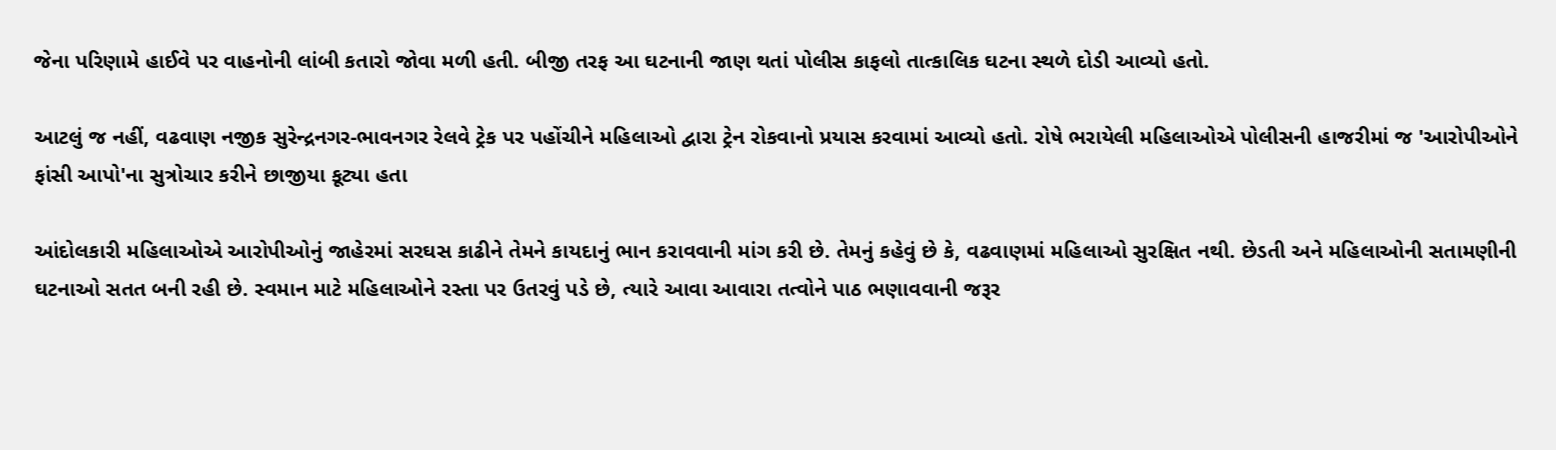જેના પરિણામે હાઈવે પર વાહનોની લાંબી કતારો જોવા મળી હતી. બીજી તરફ આ ઘટનાની જાણ થતાં પોલીસ કાફલો તાત્કાલિક ઘટના સ્થળે દોડી આવ્યો હતો.

આટલું જ નહીં, વઢવાણ નજીક સુરેન્દ્રનગર-ભાવનગર રેલવે ટ્રેક પર પહોંચીને મહિલાઓ દ્વારા ટ્રેન રોકવાનો પ્રયાસ કરવામાં આવ્યો હતો. રોષે ભરાયેલી મહિલાઓએ પોલીસની હાજરીમાં જ 'આરોપીઓને ફાંસી આપો'ના સુત્રોચાર કરીને છાજીયા કૂટ્યા હતા

આંદોલકારી મહિલાઓએ આરોપીઓનું જાહેરમાં સરઘસ કાઢીને તેમને કાયદાનું ભાન કરાવવાની માંગ કરી છે. તેમનું કહેવું છે કે, વઢવાણમાં મહિલાઓ સુરક્ષિત નથી. છેડતી અને મહિલાઓની સતામણીની ઘટનાઓ સતત બની રહી છે. સ્વમાન માટે મહિલાઓને રસ્તા પર ઉતરવું પડે છે, ત્યારે આવા આવારા તત્વોને પાઠ ભણાવવાની જરૂર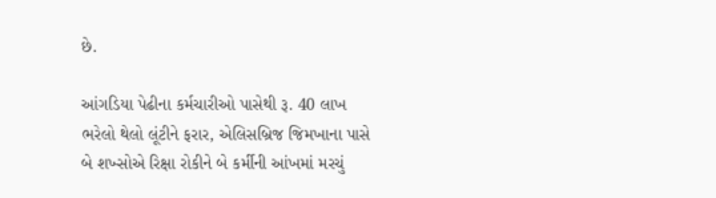છે.

આંગડિયા પેઢીના કર્મચારીઓ પાસેથી રૂ. 40 લાખ ભરેલો થેલો લૂંટીને ફરાર, એલિસબ્રિજ જિમખાના પાસે બે શખ્સોએ રિક્ષા રોકીને બે કર્મીની આંખમાં મરચું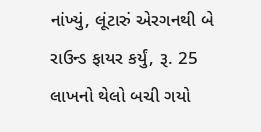નાંખ્યું, લૂંટારું એરગનથી બે રાઉન્ડ ફાયર કર્યું, રૂ. 25 લાખનો થેલો બચી ગયો